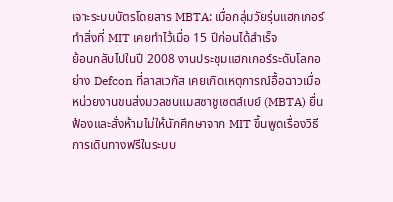เจาะระบบบัตรโดยสาร MBTA: เมื่อกลุ่มวัยรุ่นแฮกเกอร์ทำสิ่งที่ MIT เคยทำไว้เมื่อ 15 ปีก่อนได้สำเร็จ
ย้อนกลับไปในปี 2008 งานประชุมแฮกเกอร์ระดับโลกอย่าง Defcon ที่ลาสเวกัส เคยเกิดเหตุการณ์อื้อฉาวเมื่อหน่วยงานขนส่งมวลชนแมสซาชูเซตส์เบย์ (MBTA) ยื่นฟ้องและสั่งห้ามไม่ให้นักศึกษาจาก MIT ขึ้นพูดเรื่องวิธีการเดินทางฟรีในระบบ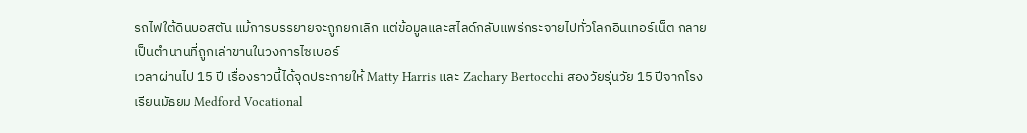รถไฟใต้ดินบอสตัน แม้การบรรยายจะถูกยกเลิก แต่ข้อมูลและสไลด์กลับแพร่กระจายไปทั่วโลกอินเทอร์เน็ต กลายเป็นตำนานที่ถูกเล่าขานในวงการไซเบอร์
เวลาผ่านไป 15 ปี เรื่องราวนี้ได้จุดประกายให้ Matty Harris และ Zachary Bertocchi สองวัยรุ่นวัย 15 ปีจากโรงเรียนมัธยม Medford Vocational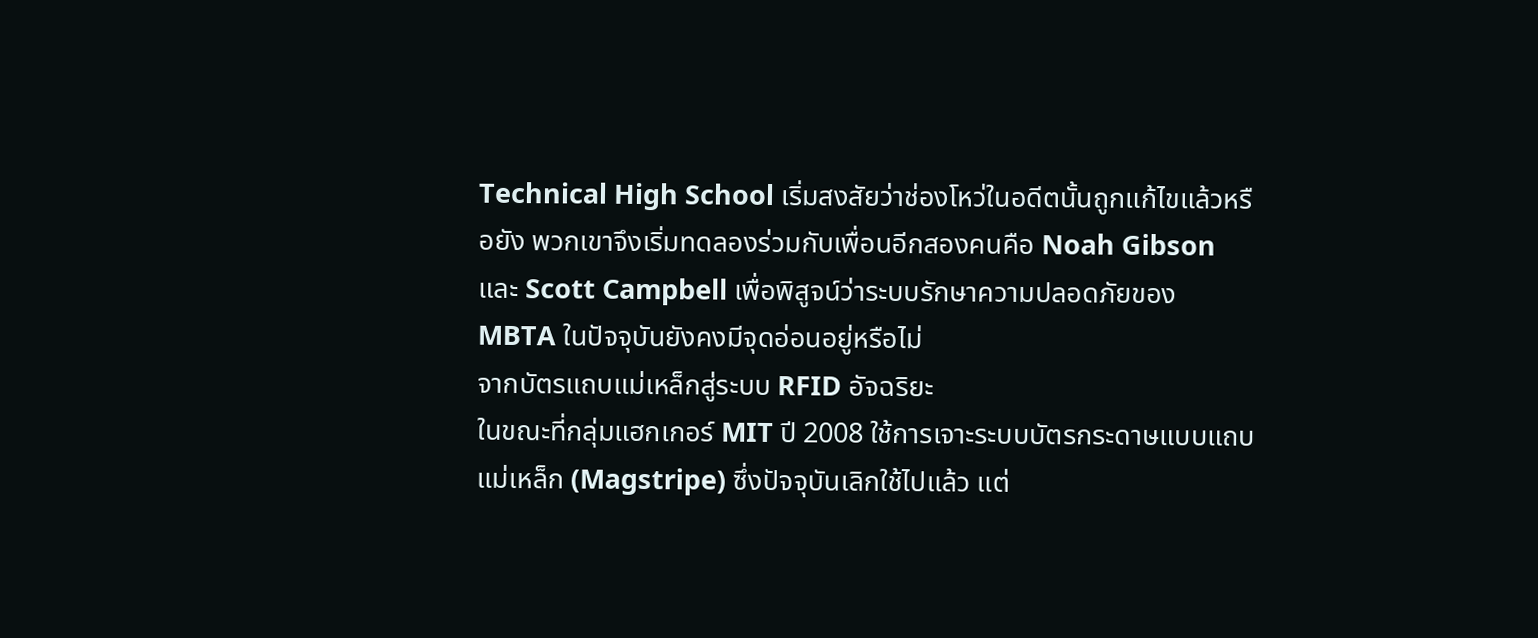Technical High School เริ่มสงสัยว่าช่องโหว่ในอดีตนั้นถูกแก้ไขแล้วหรือยัง พวกเขาจึงเริ่มทดลองร่วมกับเพื่อนอีกสองคนคือ Noah Gibson และ Scott Campbell เพื่อพิสูจน์ว่าระบบรักษาความปลอดภัยของ MBTA ในปัจจุบันยังคงมีจุดอ่อนอยู่หรือไม่
จากบัตรแถบแม่เหล็กสู่ระบบ RFID อัจฉริยะ
ในขณะที่กลุ่มแฮกเกอร์ MIT ปี 2008 ใช้การเจาะระบบบัตรกระดาษแบบแถบแม่เหล็ก (Magstripe) ซึ่งปัจจุบันเลิกใช้ไปแล้ว แต่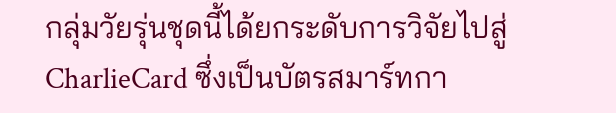กลุ่มวัยรุ่นชุดนี้ได้ยกระดับการวิจัยไปสู่ CharlieCard ซึ่งเป็นบัตรสมาร์ทกา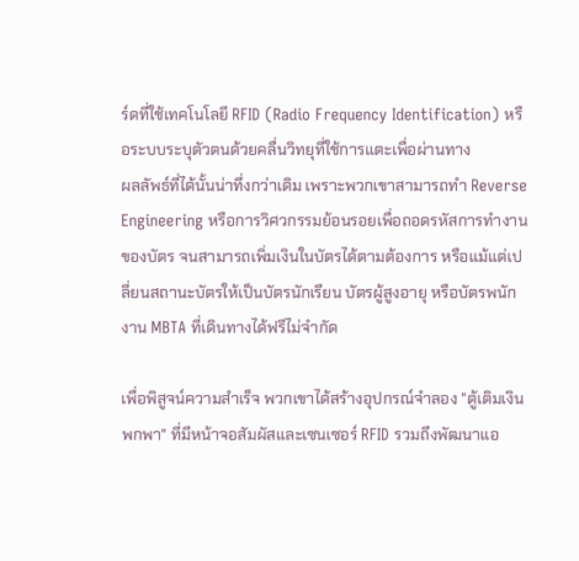ร์ดที่ใช้เทคโนโลยี RFID (Radio Frequency Identification) หรือระบบระบุตัวตนด้วยคลื่นวิทยุที่ใช้การแตะเพื่อผ่านทาง
ผลลัพธ์ที่ได้นั้นน่าทึ่งกว่าเดิม เพราะพวกเขาสามารถทำ Reverse Engineering หรือการวิศวกรรมย้อนรอยเพื่อถอดรหัสการทำงานของบัตร จนสามารถเพิ่มเงินในบัตรได้ตามต้องการ หรือแม้แต่เปลี่ยนสถานะบัตรให้เป็นบัตรนักเรียน บัตรผู้สูงอายุ หรือบัตรพนักงาน MBTA ที่เดินทางได้ฟรีไม่จำกัด

เพื่อพิสูจน์ความสำเร็จ พวกเขาได้สร้างอุปกรณ์จำลอง "ตู้เติมเงินพกพา" ที่มีหน้าจอสัมผัสและเซนเซอร์ RFID รวมถึงพัฒนาแอ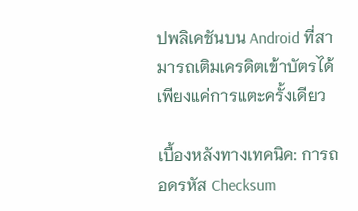ปพลิเคชันบน Android ที่สามารถเติมเครดิตเข้าบัตรได้เพียงแค่การแตะครั้งเดียว

เบื้องหลังทางเทคนิค: การถอดรหัส Checksum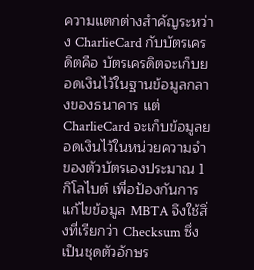ความแตกต่างสำคัญระหว่าง CharlieCard กับบัตรเครดิตคือ บัตรเครดิตจะเก็บยอดเงินไว้ในฐานข้อมูลกลางของธนาคาร แต่ CharlieCard จะเก็บข้อมูลยอดเงินไว้ในหน่วยความจำของตัวบัตรเองประมาณ 1 กิโลไบต์ เพื่อป้องกันการแก้ไขข้อมูล MBTA จึงใช้สิ่งที่เรียกว่า Checksum ซึ่งเป็นชุดตัวอักษร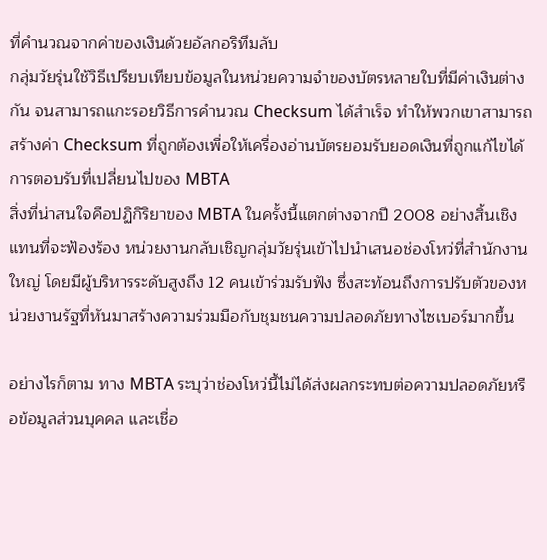ที่คำนวณจากค่าของเงินด้วยอัลกอริทึมลับ
กลุ่มวัยรุ่นใช้วิธีเปรียบเทียบข้อมูลในหน่วยความจำของบัตรหลายใบที่มีค่าเงินต่างกัน จนสามารถแกะรอยวิธีการคำนวณ Checksum ได้สำเร็จ ทำให้พวกเขาสามารถสร้างค่า Checksum ที่ถูกต้องเพื่อให้เครื่องอ่านบัตรยอมรับยอดเงินที่ถูกแก้ไขได้
การตอบรับที่เปลี่ยนไปของ MBTA
สิ่งที่น่าสนใจคือปฏิกิริยาของ MBTA ในครั้งนี้แตกต่างจากปี 2008 อย่างสิ้นเชิง แทนที่จะฟ้องร้อง หน่วยงานกลับเชิญกลุ่มวัยรุ่นเข้าไปนำเสนอช่องโหว่ที่สำนักงานใหญ่ โดยมีผู้บริหารระดับสูงถึง 12 คนเข้าร่วมรับฟัง ซึ่งสะท้อนถึงการปรับตัวของหน่วยงานรัฐที่หันมาสร้างความร่วมมือกับชุมชนความปลอดภัยทางไซเบอร์มากขึ้น

อย่างไรก็ตาม ทาง MBTA ระบุว่าช่องโหว่นี้ไม่ได้ส่งผลกระทบต่อความปลอดภัยหรือข้อมูลส่วนบุคคล และเชื่อ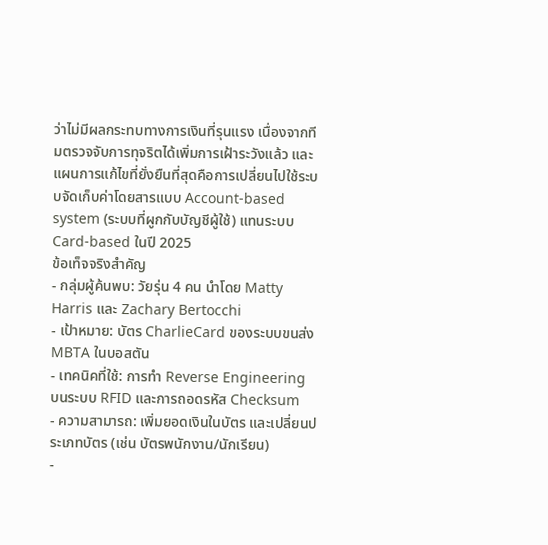ว่าไม่มีผลกระทบทางการเงินที่รุนแรง เนื่องจากทีมตรวจจับการทุจริตได้เพิ่มการเฝ้าระวังแล้ว และแผนการแก้ไขที่ยั่งยืนที่สุดคือการเปลี่ยนไปใช้ระบบจัดเก็บค่าโดยสารแบบ Account-based system (ระบบที่ผูกกับบัญชีผู้ใช้) แทนระบบ Card-based ในปี 2025
ข้อเท็จจริงสำคัญ
- กลุ่มผู้ค้นพบ: วัยรุ่น 4 คน นำโดย Matty Harris และ Zachary Bertocchi
- เป้าหมาย: บัตร CharlieCard ของระบบขนส่ง MBTA ในบอสตัน
- เทคนิคที่ใช้: การทำ Reverse Engineering บนระบบ RFID และการถอดรหัส Checksum
- ความสามารถ: เพิ่มยอดเงินในบัตร และเปลี่ยนประเภทบัตร (เช่น บัตรพนักงาน/นักเรียน)
-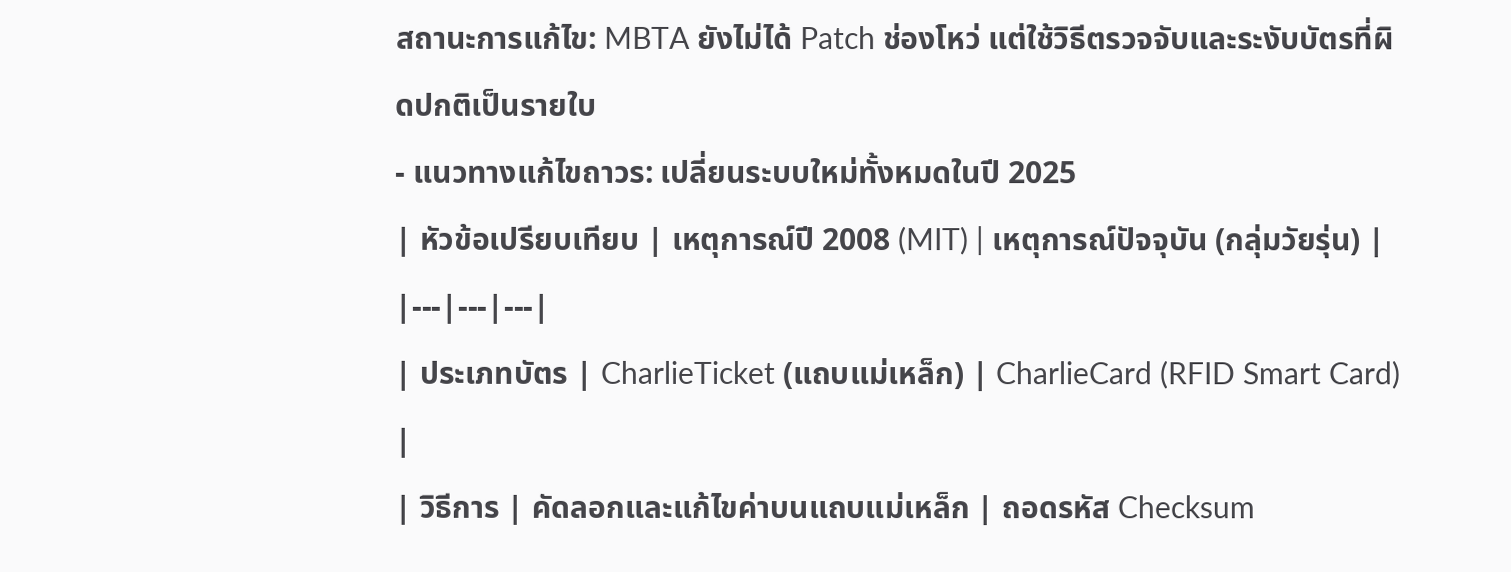สถานะการแก้ไข: MBTA ยังไม่ได้ Patch ช่องโหว่ แต่ใช้วิธีตรวจจับและระงับบัตรที่ผิดปกติเป็นรายใบ
- แนวทางแก้ไขถาวร: เปลี่ยนระบบใหม่ทั้งหมดในปี 2025
| หัวข้อเปรียบเทียบ | เหตุการณ์ปี 2008 (MIT) | เหตุการณ์ปัจจุบัน (กลุ่มวัยรุ่น) |
|---|---|---|
| ประเภทบัตร | CharlieTicket (แถบแม่เหล็ก) | CharlieCard (RFID Smart Card) |
| วิธีการ | คัดลอกและแก้ไขค่าบนแถบแม่เหล็ก | ถอดรหัส Checksum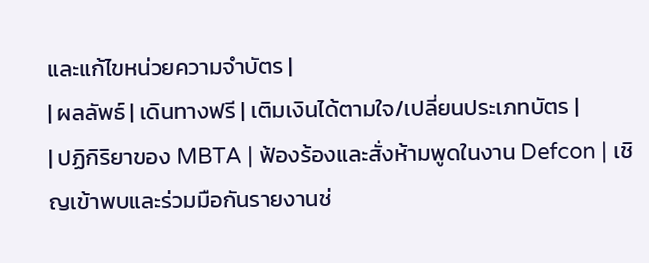และแก้ไขหน่วยความจำบัตร |
| ผลลัพธ์ | เดินทางฟรี | เติมเงินได้ตามใจ/เปลี่ยนประเภทบัตร |
| ปฏิกิริยาของ MBTA | ฟ้องร้องและสั่งห้ามพูดในงาน Defcon | เชิญเข้าพบและร่วมมือกันรายงานช่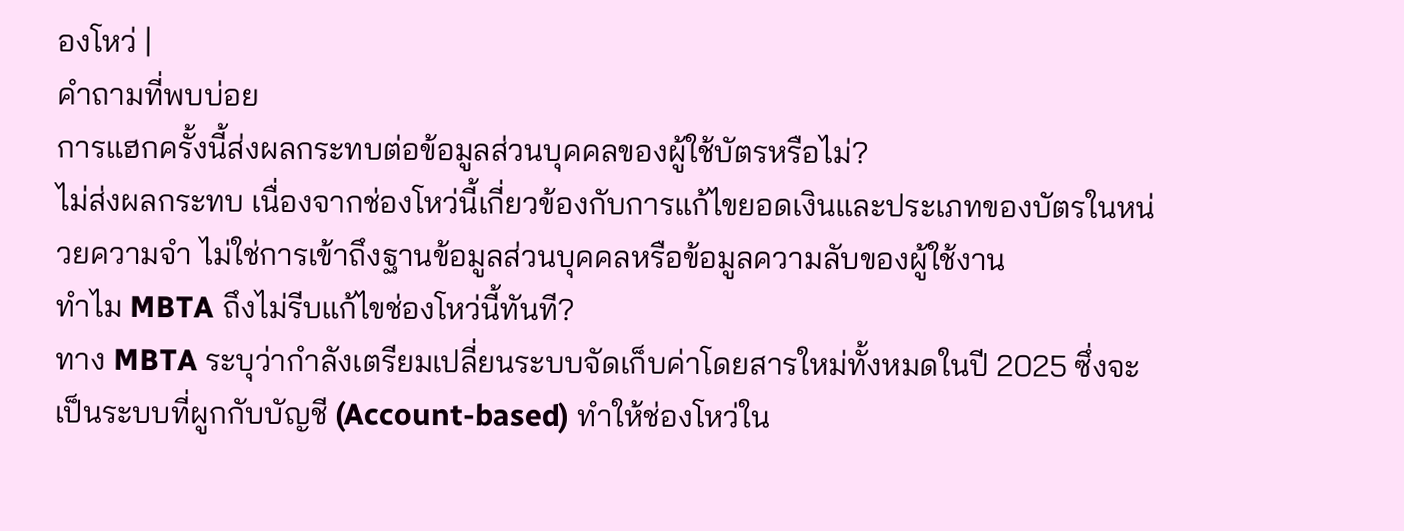องโหว่ |
คำถามที่พบบ่อย
การแฮกครั้งนี้ส่งผลกระทบต่อข้อมูลส่วนบุคคลของผู้ใช้บัตรหรือไม่?
ไม่ส่งผลกระทบ เนื่องจากช่องโหว่นี้เกี่ยวข้องกับการแก้ไขยอดเงินและประเภทของบัตรในหน่วยความจำ ไม่ใช่การเข้าถึงฐานข้อมูลส่วนบุคคลหรือข้อมูลความลับของผู้ใช้งาน
ทำไม MBTA ถึงไม่รีบแก้ไขช่องโหว่นี้ทันที?
ทาง MBTA ระบุว่ากำลังเตรียมเปลี่ยนระบบจัดเก็บค่าโดยสารใหม่ทั้งหมดในปี 2025 ซึ่งจะเป็นระบบที่ผูกกับบัญชี (Account-based) ทำให้ช่องโหว่ใน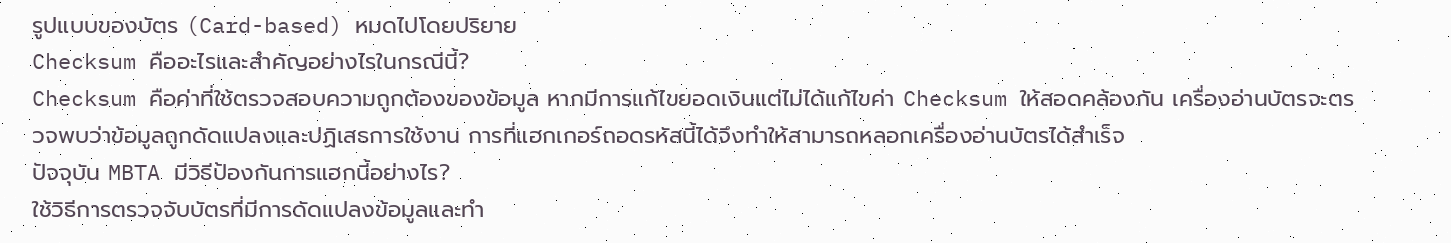รูปแบบของบัตร (Card-based) หมดไปโดยปริยาย
Checksum คืออะไรและสำคัญอย่างไรในกรณีนี้?
Checksum คือค่าที่ใช้ตรวจสอบความถูกต้องของข้อมูล หากมีการแก้ไขยอดเงินแต่ไม่ได้แก้ไขค่า Checksum ให้สอดคล้องกัน เครื่องอ่านบัตรจะตรวจพบว่าข้อมูลถูกดัดแปลงและปฏิเสธการใช้งาน การที่แฮกเกอร์ถอดรหัสนี้ได้จึงทำให้สามารถหลอกเครื่องอ่านบัตรได้สำเร็จ
ปัจจุบัน MBTA มีวิธีป้องกันการแฮกนี้อย่างไร?
ใช้วิธีการตรวจจับบัตรที่มีการดัดแปลงข้อมูลและทำ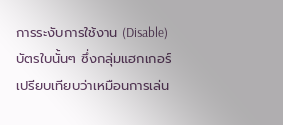การระงับการใช้งาน (Disable) บัตรใบนั้นๆ ซึ่งกลุ่มแฮกเกอร์เปรียบเทียบว่าเหมือนการเล่น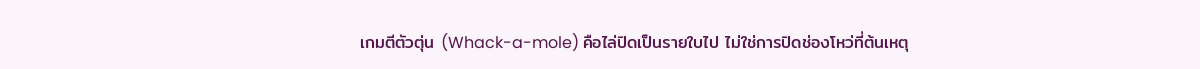เกมตีตัวตุ่น (Whack-a-mole) คือไล่ปิดเป็นรายใบไป ไม่ใช่การปิดช่องโหว่ที่ต้นเหตุ